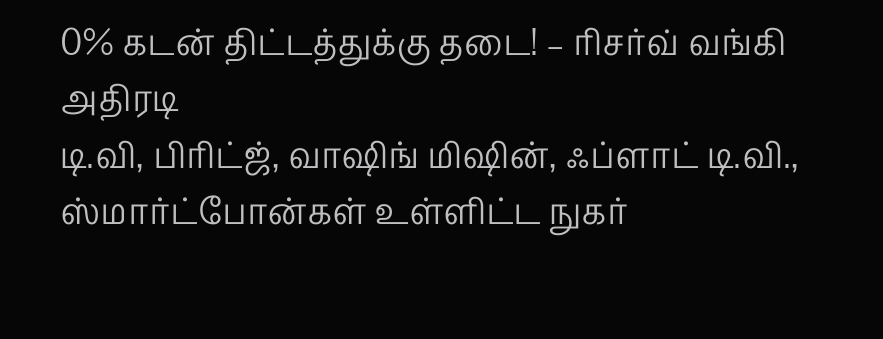0% கடன் திட்டத்துக்கு தடை! – ரிசர்வ் வங்கி அதிரடி
டி.வி, பிரிட்ஜ், வாஷிங் மிஷின், ஃப்ளாட் டி.வி., ஸ்மார்ட்போன்கள் உள்ளிட்ட நுகர்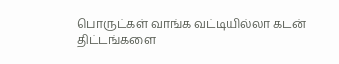பொருட்கள் வாங்க வட்டியில்லா கடன் திட்டங்களை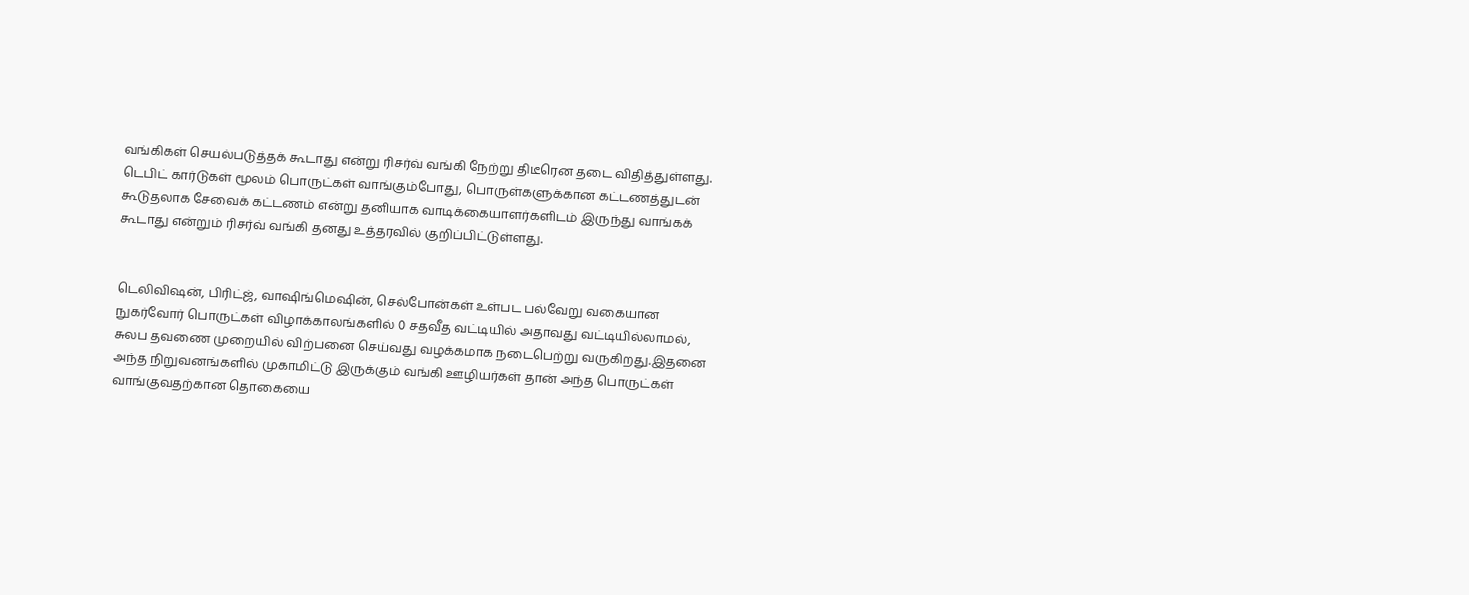வங்கிகள் செயல்படுத்தக் கூடாது என்று ரிசர்வ் வங்கி நேற்று திடீரென தடை விதித்துள்ளது. டெபிட் கார்டுகள் மூலம் பொருட்கள் வாங்கும்போது, பொருள்களுக்கான கட்டணத்துடன் கூடுதலாக சேவைக் கட்டணம் என்று தனியாக வாடிக்கையாளர்களிடம் இருந்து வாங்கக் கூடாது என்றும் ரிசர்வ் வங்கி தனது உத்தரவில் குறிப்பிட்டுள்ளது.


டெலிவிஷன், பிரிட்ஜ், வாஷிங்மெஷின், செல்போன்கள் உள்பட பல்வேறு வகையான நுகர்வோர் பொருட்கள் விழாக்காலங்களில் 0 சதவீத வட்டியில் அதாவது வட்டியில்லாமல், சுலப தவணை முறையில் விற்பனை செய்வது வழக்கமாக நடைபெற்று வருகிறது.இதனை அந்த நிறுவனங்களில் முகாமிட்டு இருக்கும் வங்கி ஊழியர்கள் தான் அந்த பொருட்கள் வாங்குவதற்கான தொகையை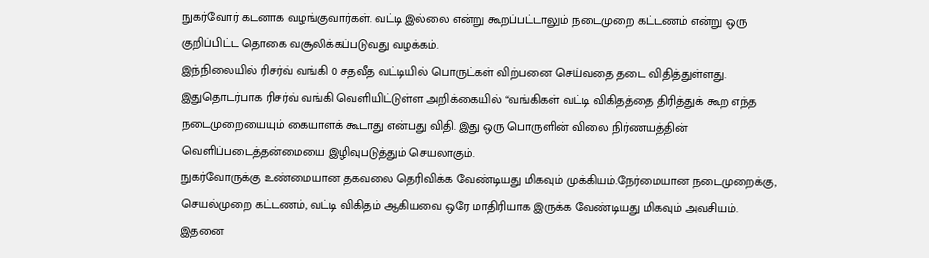நுகர்வோர் கடனாக வழங்குவார்கள். வட்டி இல்லை என்று கூறப்பட்டாலும் நடைமுறை கட்டணம் என்று ஒரு குறிப்பிட்ட தொகை வசூலிக்கப்படுவது வழக்கம்.
இந்நிலையில் ரிசர்வ் வங்கி 0 சதவீத வட்டியில் பொருட்கள் விற்பனை செய்வதை தடை விதித்துள்ளது. இதுதொடர்பாக ரிசர்வ் வங்கி வெளியிட்டுள்ள அறிக்கையில் “வங்கிகள் வட்டி விகிதத்தை திரித்துக் கூற எந்த நடைமுறையையும் கையாளக் கூடாது என்பது விதி. இது ஒரு பொருளின் விலை நிர்ணயத்தின் வெளிப்படைத்தன்மையை இழிவுபடுத்தும் செயலாகும்.
நுகர்வோருக்கு உண்மையான தகவலை தெரிவிக்க வேண்டியது மிகவும் முக்கியம்.நேர்மையான நடைமுறைக்கு, செயல்முறை கட்டணம், வட்டி விகிதம் ஆகியவை ஒரே மாதிரியாக இருக்க வேண்டியது மிகவும் அவசியம். இதனை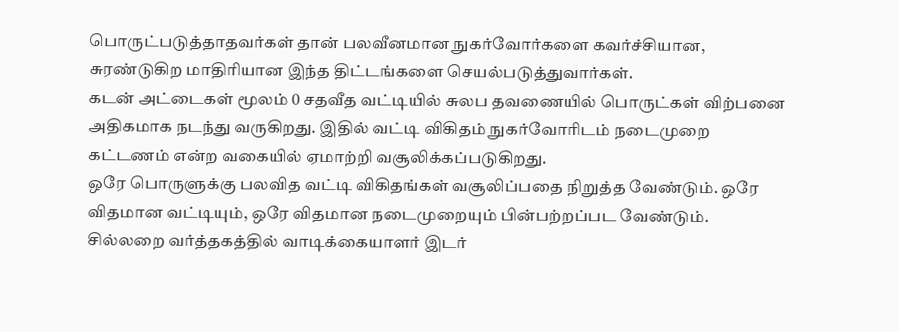பொருட்படுத்தாதவர்கள் தான் பலவீனமான நுகர்வோர்களை கவர்ச்சியான, சுரண்டுகிற மாதிரியான இந்த திட்டங்களை செயல்படுத்துவார்கள்.
கடன் அட்டைகள் மூலம் 0 சதவீத வட்டியில் சுலப தவணையில் பொருட்கள் விற்பனை அதிகமாக நடந்து வருகிறது. இதில் வட்டி விகிதம் நுகர்வோரிடம் நடைமுறை கட்டணம் என்ற வகையில் ஏமாற்றி வசூலிக்கப்படுகிறது.
ஒரே பொருளுக்கு பலவித வட்டி விகிதங்கள் வசூலிப்பதை நிறுத்த வேண்டும். ஒரே விதமான வட்டியும், ஒரே விதமான நடைமுறையும் பின்பற்றப்பட வேண்டும். சில்லறை வர்த்தகத்தில் வாடிக்கையாளர் இடர்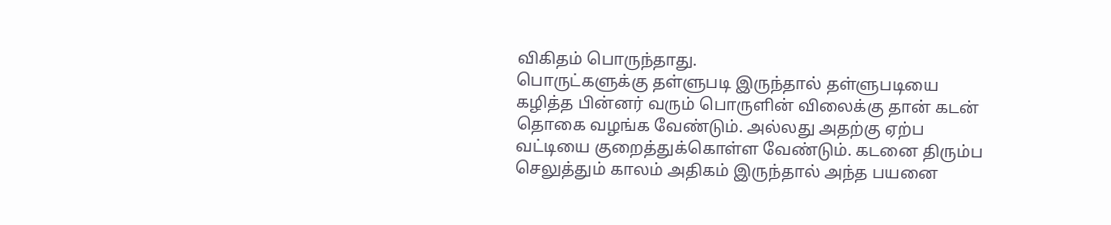விகிதம் பொருந்தாது.
பொருட்களுக்கு தள்ளுபடி இருந்தால் தள்ளுபடியை கழித்த பின்னர் வரும் பொருளின் விலைக்கு தான் கடன் தொகை வழங்க வேண்டும். அல்லது அதற்கு ஏற்ப வட்டியை குறைத்துக்கொள்ள வேண்டும். கடனை திரும்ப செலுத்தும் காலம் அதிகம் இருந்தால் அந்த பயனை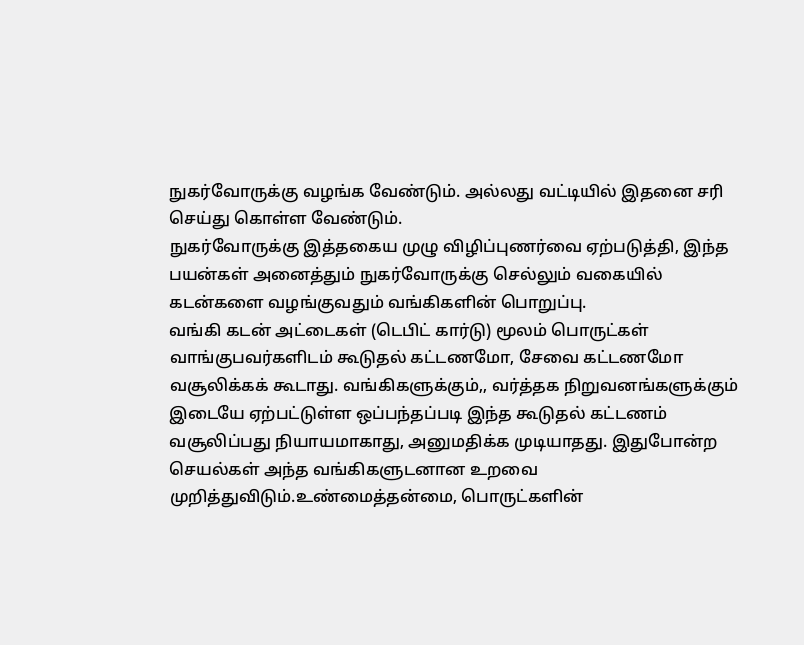நுகர்வோருக்கு வழங்க வேண்டும். அல்லது வட்டியில் இதனை சரி செய்து கொள்ள வேண்டும்.
நுகர்வோருக்கு இத்தகைய முழு விழிப்புணர்வை ஏற்படுத்தி, இந்த பயன்கள் அனைத்தும் நுகர்வோருக்கு செல்லும் வகையில் கடன்களை வழங்குவதும் வங்கிகளின் பொறுப்பு.
வங்கி கடன் அட்டைகள் (டெபிட் கார்டு) மூலம் பொருட்கள் வாங்குபவர்களிடம் கூடுதல் கட்டணமோ, சேவை கட்டணமோ வசூலிக்கக் கூடாது. வங்கிகளுக்கும்,, வர்த்தக நிறுவனங்களுக்கும் இடையே ஏற்பட்டுள்ள ஒப்பந்தப்படி இந்த கூடுதல் கட்டணம் வசூலிப்பது நியாயமாகாது, அனுமதிக்க முடியாதது. இதுபோன்ற செயல்கள் அந்த வங்கிகளுடனான உறவை முறித்துவிடும்.உண்மைத்தன்மை, பொருட்களின்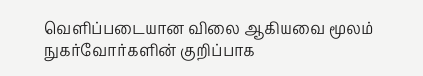வெளிப்படையான விலை ஆகியவை மூலம் நுகர்வோர்களின் குறிப்பாக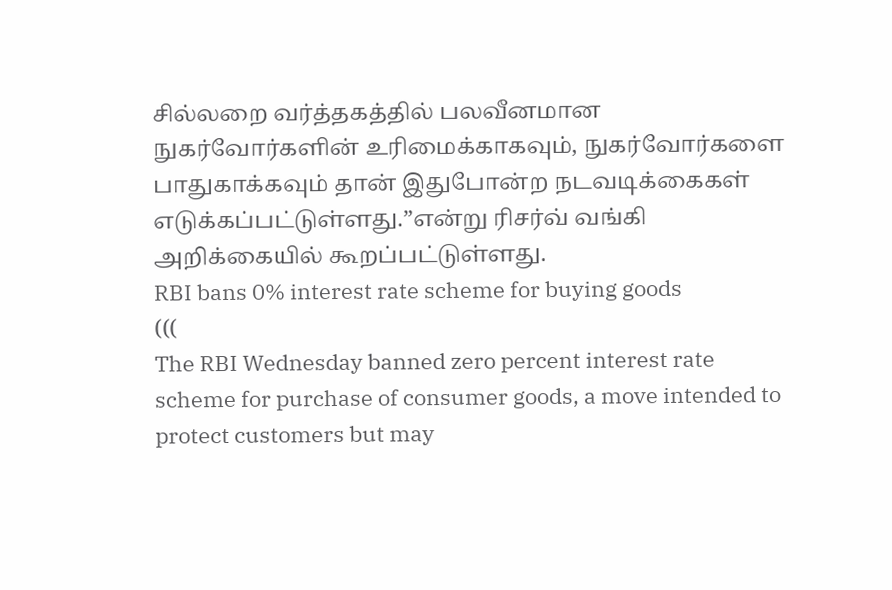சில்லறை வர்த்தகத்தில் பலவீனமான நுகர்வோர்களின் உரிமைக்காகவும், நுகர்வோர்களை பாதுகாக்கவும் தான் இதுபோன்ற நடவடிக்கைகள் எடுக்கப்பட்டுள்ளது.”என்று ரிசர்வ் வங்கி அறிக்கையில் கூறப்பட்டுள்ளது.
RBI bans 0% interest rate scheme for buying goods
(((
The RBI Wednesday banned zero percent interest rate scheme for purchase of consumer goods, a move intended to protect customers but may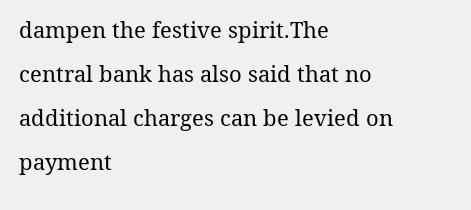dampen the festive spirit.The central bank has also said that no additional charges can be levied on payment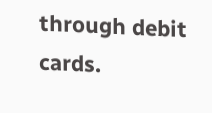through debit cards.